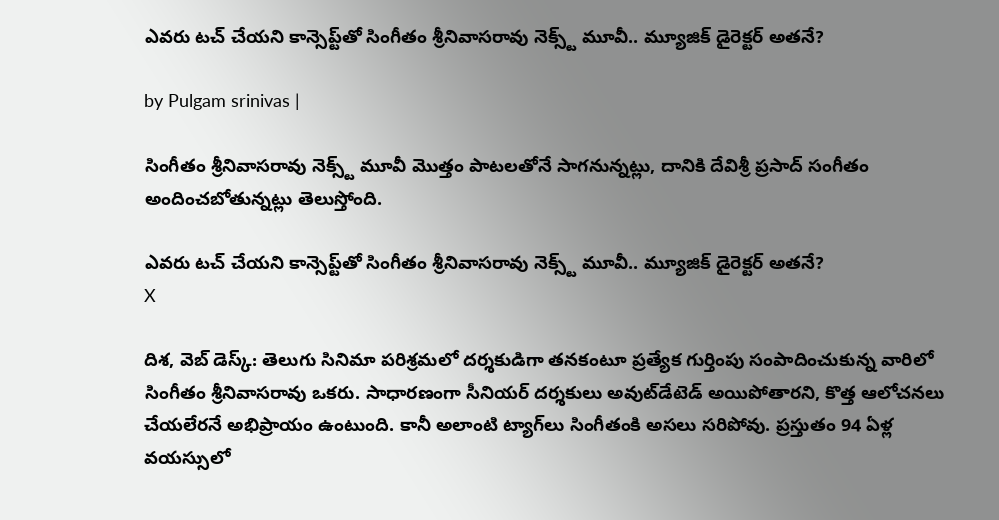ఎవరు టచ్ చేయని కాన్సెప్ట్‌తో సింగీతం శ్రీనివాసరావు నెక్స్ట్ మూవీ.. మ్యూజిక్ డైరెక్టర్ అతనే?

by Pulgam srinivas |

సింగీతం శ్రీనివాసరావు నెక్స్ట్ మూవీ మొత్తం పాటలతోనే సాగనున్నట్లు, దానికి దేవిశ్రీ ప్రసాద్ సంగీతం అందించబోతున్నట్లు తెలుస్తోంది.

ఎవరు టచ్ చేయని కాన్సెప్ట్‌తో సింగీతం శ్రీనివాసరావు నెక్స్ట్ మూవీ.. మ్యూజిక్ డైరెక్టర్ అతనే?
X

దిశ, వెబ్ డెస్క్: తెలుగు సినిమా పరిశ్రమలో దర్శకుడిగా తనకంటూ ప్రత్యేక గుర్తింపు సంపాదించుకున్న వారిలో సింగీతం శ్రీనివాసరావు ఒకరు. సాధారణంగా సీనియర్ దర్శకులు అవుట్‌డేటెడ్ అయిపోతారని, కొత్త ఆలోచనలు చేయలేరనే అభిప్రాయం ఉంటుంది. కానీ అలాంటి ట్యాగ్‌లు సింగీతంకి అసలు సరిపోవు. ప్రస్తుతం 94 ఏళ్ల వయస్సులో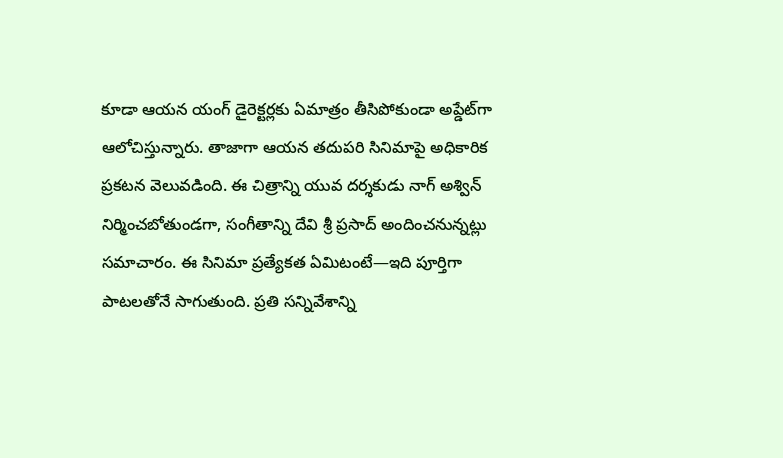కూడా ఆయన యంగ్ డైరెక్టర్లకు ఏమాత్రం తీసిపోకుండా అప్డేట్‌గా ఆలోచిస్తున్నారు. తాజాగా ఆయన తదుపరి సినిమాపై అధికారిక ప్రకటన వెలువడింది. ఈ చిత్రాన్ని యువ దర్శకుడు నాగ్ అశ్విన్ నిర్మించబోతుండగా, సంగీతాన్ని దేవి శ్రీ ప్రసాద్ అందించనున్నట్లు సమాచారం. ఈ సినిమా ప్రత్యేకత ఏమిటంటే—ఇది పూర్తిగా పాటలతోనే సాగుతుంది. ప్రతి సన్నివేశాన్ని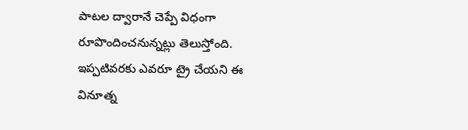పాటల ద్వారానే చెప్పే విధంగా రూపొందించనున్నట్లు తెలుస్తోంది. ఇప్పటివరకు ఎవరూ ట్రై చేయని ఈ వినూత్న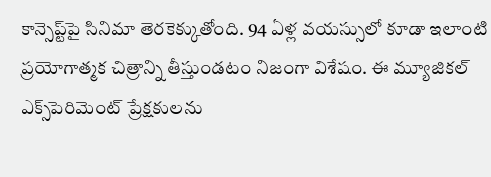కాన్సెప్ట్‌పై సినిమా తెరకెక్కుతోంది. 94 ఏళ్ల వయస్సులో కూడా ఇలాంటి ప్రయోగాత్మక చిత్రాన్ని తీస్తుండటం నిజంగా విశేషం. ఈ మ్యూజికల్ ఎక్స్‌పెరిమెంట్ ప్రేక్షకులను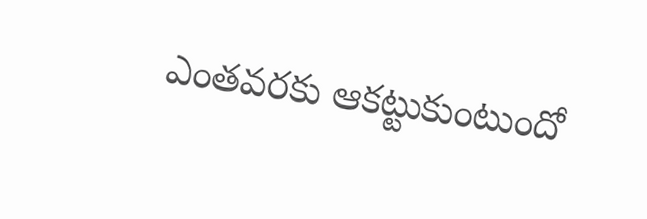ఎంతవరకు ఆకట్టుకుంటుందో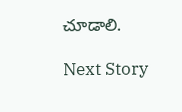చూడాలి.

Next Story